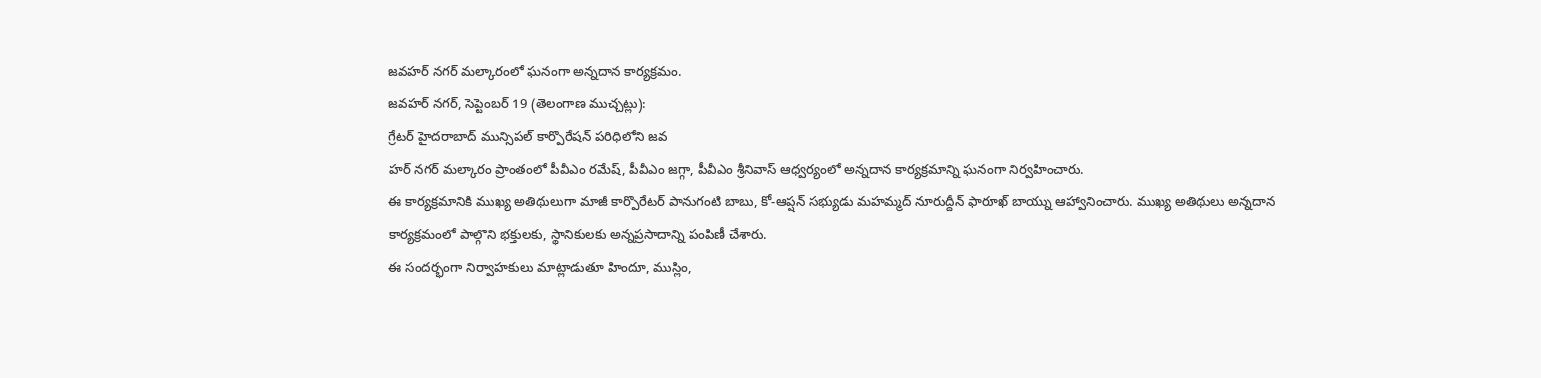జవహర్ నగర్ మల్కారంలో ఘనంగా అన్నదాన కార్యక్రమం.
జవహర్ నగర్, సెప్టెంబర్ 19 (తెలంగాణ ముచ్చట్లు):
గ్రేటర్ హైదరాబాద్ మున్సిపల్ కార్పొరేషన్ పరిధిలోని జవ
హర్ నగర్ మల్కారం ప్రాంతంలో పీవీఎం రమేష్, పీవీఎం జగ్గా, పీవీఎం శ్రీనివాస్ ఆధ్వర్యంలో అన్నదాన కార్యక్రమాన్ని ఘనంగా నిర్వహించారు.
ఈ కార్యక్రమానికి ముఖ్య అతిథులుగా మాజీ కార్పొరేటర్ పానుగంటి బాబు, కో-ఆప్షన్ సభ్యుడు మహమ్మద్ నూరుద్దీన్ ఫారూఖ్ బాయ్ను ఆహ్వానించారు. ముఖ్య అతిథులు అన్నదాన కార్యక్రమంలో పాల్గొని భక్తులకు, స్థానికులకు అన్నప్రసాదాన్ని పంపిణీ చేశారు.
ఈ సందర్భంగా నిర్వాహకులు మాట్లాడుతూ హిందూ, ముస్లిం,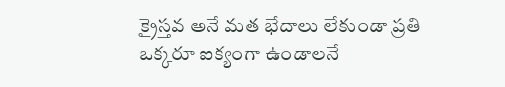క్రైస్తవ అనే మత భేదాలు లేకుండా ప్రతి ఒక్కరూ ఐక్యంగా ఉండాలనే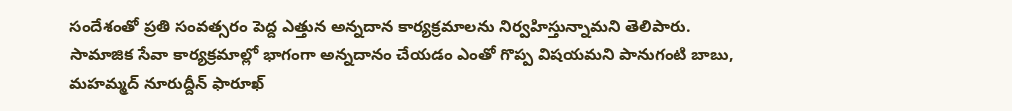సందేశంతో ప్రతి సంవత్సరం పెద్ద ఎత్తున అన్నదాన కార్యక్రమాలను నిర్వహిస్తున్నామని తెలిపారు.
సామాజిక సేవా కార్యక్రమాల్లో భాగంగా అన్నదానం చేయడం ఎంతో గొప్ప విషయమని పానుగంటి బాబు, మహమ్మద్ నూరుద్దీన్ ఫారూఖ్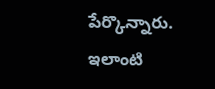పేర్కొన్నారు. ఇలాంటి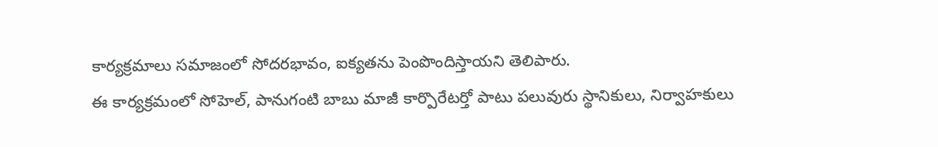కార్యక్రమాలు సమాజంలో సోదరభావం, ఐక్యతను పెంపొందిస్తాయని తెలిపారు.
ఈ కార్యక్రమంలో సోహెల్, పానుగంటి బాబు మాజీ కార్పొరేటర్తో పాటు పలువురు స్థానికులు, నిర్వాహకులు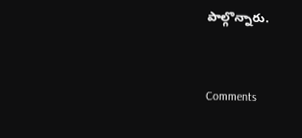పాల్గొన్నారు.


Comments